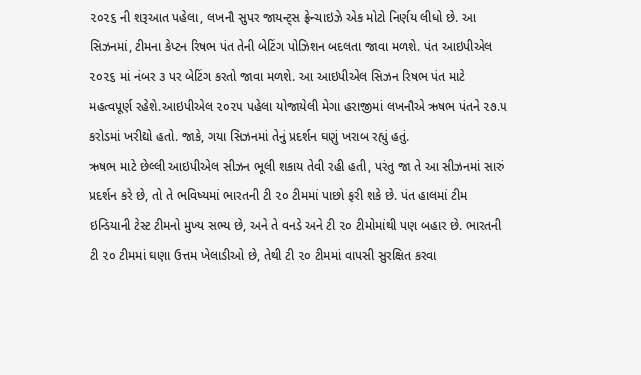૨૦૨૬ ની શરૂઆત પહેલા, લખનૌ સુપર જાયન્ટ્સ ફ્રેન્ચાઇઝે એક મોટો નિર્ણય લીધો છે. આ સિઝનમાં, ટીમના કેપ્ટન રિષભ પંત તેની બેટિંગ પોઝિશન બદલતા જાવા મળશે. પંત આઇપીએલ ૨૦૨૬ માં નંબર ૩ પર બેટિંગ કરતો જાવા મળશે. આ આઇપીએલ સિઝન રિષભ પંત માટે મહત્વપૂર્ણ રહેશે.આઇપીએલ ૨૦૨૫ પહેલા યોજાયેલી મેગા હરાજીમાં લખનૌએ ઋષભ પંતને ૨૭.૫ કરોડમાં ખરીદ્યો હતો. જાકે, ગયા સિઝનમાં તેનું પ્રદર્શન ઘણું ખરાબ રહ્યું હતું.
ઋષભ માટે છેલ્લી આઇપીએલ સીઝન ભૂલી શકાય તેવી રહી હતી, પરંતુ જા તે આ સીઝનમાં સારું પ્રદર્શન કરે છે, તો તે ભવિષ્યમાં ભારતની ટી ૨૦ ટીમમાં પાછો ફરી શકે છે. પંત હાલમાં ટીમ ઇન્ડિયાની ટેસ્ટ ટીમનો મુખ્ય સભ્ય છે, અને તે વનડે અને ટી ૨૦ ટીમોમાંથી પણ બહાર છે. ભારતની ટી ૨૦ ટીમમાં ઘણા ઉત્તમ ખેલાડીઓ છે, તેથી ટી ૨૦ ટીમમાં વાપસી સુરક્ષિત કરવા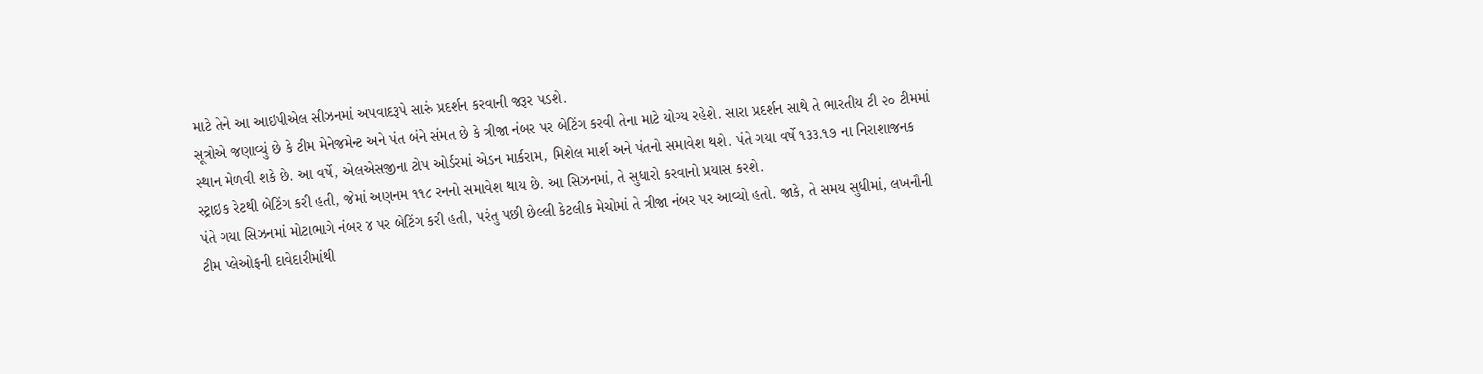માટે તેને આ આઇપીએલ સીઝનમાં અપવાદરૂપે સારું પ્રદર્શન કરવાની જરૂર પડશે.
સૂત્રોએ જણાવ્યું છે કે ટીમ મેનેજમેન્ટ અને પંત બંને સંમત છે કે ત્રીજા નંબર પર બેટિંગ કરવી તેના માટે યોગ્ય રહેશે. સારા પ્રદર્શન સાથે તે ભારતીય ટી ૨૦ ટીમમાં સ્થાન મેળવી શકે છે. આ વર્ષે, એલએસજીના ટોપ ઓર્ડરમાં એડન માર્કરામ, મિશેલ માર્શ અને પંતનો સમાવેશ થશે. પંતે ગયા વર્ષે ૧૩૩.૧૭ ના નિરાશાજનક સ્ટ્રાઇક રેટથી બેટિંગ કરી હતી, જેમાં અણનમ ૧૧૮ રનનો સમાવેશ થાય છે. આ સિઝનમાં, તે સુધારો કરવાનો પ્રયાસ કરશે.
પંતે ગયા સિઝનમાં મોટાભાગે નંબર ૪ પર બેટિંગ કરી હતી, પરંતુ પછી છેલ્લી કેટલીક મેચોમાં તે ત્રીજા નંબર પર આવ્યો હતો. જાકે, તે સમય સુધીમાં, લખનૌની ટીમ પ્લેઓફની દાવેદારીમાંથી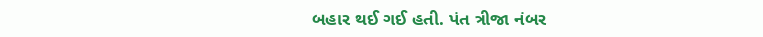બહાર થઈ ગઈ હતી. પંત ત્રીજા નંબર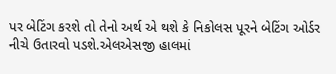પર બેટિંગ કરશે તો તેનો અર્થ એ થશે કે નિકોલસ પૂરને બેટિંગ ઓર્ડર નીચે ઉતારવો પડશે.એલએસજી હાલમાં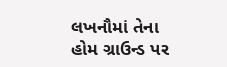લખનૌમાં તેના હોમ ગ્રાઉન્ડ પર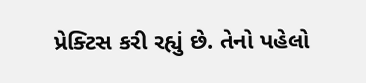પ્રેક્ટિસ કરી રહ્યું છે. તેનો પહેલો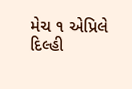મેચ ૧ એપ્રિલે દિલ્હી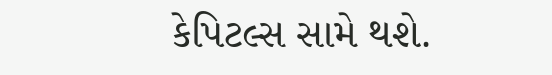કેપિટલ્સ સામે થશે.